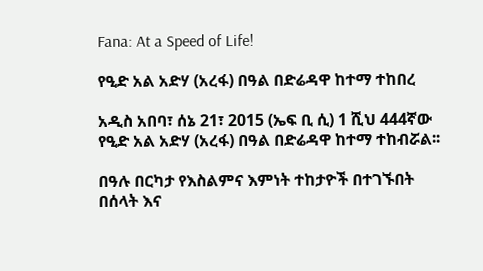Fana: At a Speed of Life!

የዒድ አል አድሃ (አረፋ) በዓል በድሬዳዋ ከተማ ተከበረ

አዲስ አበባ፣ ሰኔ 21፣ 2015 (ኤፍ ቢ ሲ) 1 ሺህ 444ኛው የዒድ አል አድሃ (አረፋ) በዓል በድሬዳዋ ከተማ ተከብሯል፡፡

በዓሉ በርካታ የእስልምና እምነት ተከታዮች በተገኙበት በሰላት እና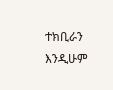ተክቢራን እንዲሁም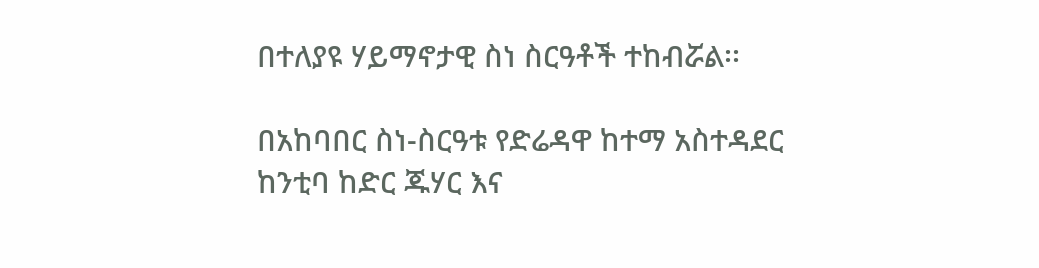በተለያዩ ሃይማኖታዊ ስነ ስርዓቶች ተከብሯል፡፡

በአከባበር ስነ-ስርዓቱ የድሬዳዋ ከተማ አስተዳደር ከንቲባ ከድር ጁሃር እና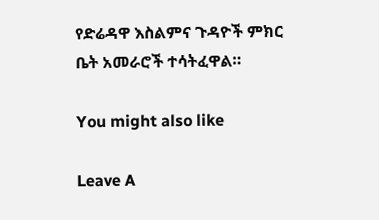የድሬዳዋ እስልምና ጉዳዮች ምክር ቤት አመራሮች ተሳትፈዋል።

You might also like

Leave A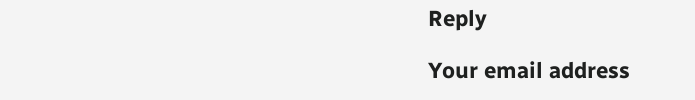Reply

Your email address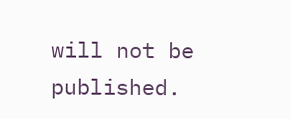will not be published.